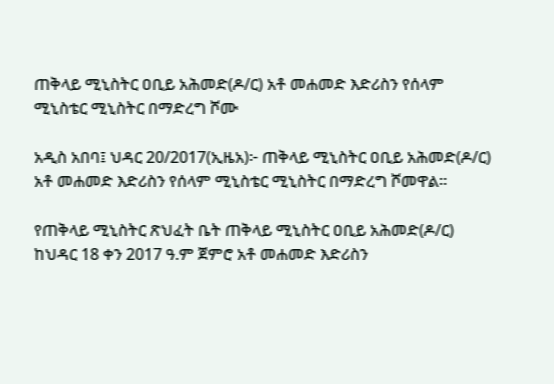ጠቅላይ ሚኒስትር ዐቢይ አሕመድ(ዶ/ር) አቶ መሐመድ እድሪስን የሰላም ሚኒስቴር ሚኒስትር በማድረግ ሾሙ

አዲስ አበባ፤ ህዳር 20/2017(ኢዜአ)፦ ጠቅላይ ሚኒስትር ዐቢይ አሕመድ(ዶ/ር) አቶ መሐመድ እድሪስን የሰላም ሚኒስቴር ሚኒስትር በማድረግ ሾመዋል።

የጠቅላይ ሚኒስትር ጽህፈት ቤት ጠቅላይ ሚኒስትር ዐቢይ አሕመድ(ዶ/ር) ከህዳር 18 ቀን 2017 ዓ.ም ጀምሮ አቶ መሐመድ እድሪስን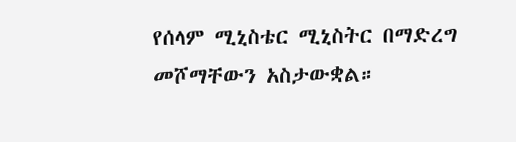የሰላም ሚኒስቴር ሚኒስትር በማድረግ መሾማቸውን አስታውቋል።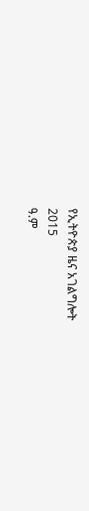የኢትዮጵያ ዜና አገልግሎት
2015
ዓ.ም